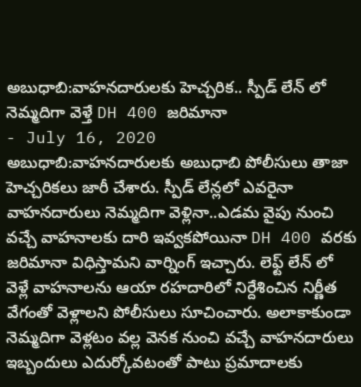అబుధాబి:వాహనదారులకు హెచ్చరిక.. స్పీడ్ లేన్ లో నెమ్మదిగా వెళ్తే DH 400 జరిమానా
- July 16, 2020
అబుధాబి:వాహనదారులకు అబుధాబి పోలీసులు తాజా హెచ్చరికలు జారీ చేశారు. స్పీడ్ లేన్లలో ఎవరైనా వాహనదారులు నెమ్మదిగా వెళ్లినా..ఎడమ వైపు నుంచి వచ్చే వాహనాలకు దారి ఇవ్వకపోయినా DH 400 వరకు జరిమానా విధిస్తామని వార్నింగ్ ఇచ్చారు. లెఫ్ట్ లేన్ లో వెళ్లే వాహనాలను ఆయా రహదారిలో నిర్దేశించిన నిర్ణీత వేగంతో వెళ్లాలని పోలీసులు సూచించారు. అలాకాకుండా నెమ్మదిగా వెళ్లటం వల్ల వెనక నుంచి వచ్చే వాహనదారులు ఇబ్బందులు ఎదుర్కోవటంతో పాటు ప్రమాదాలకు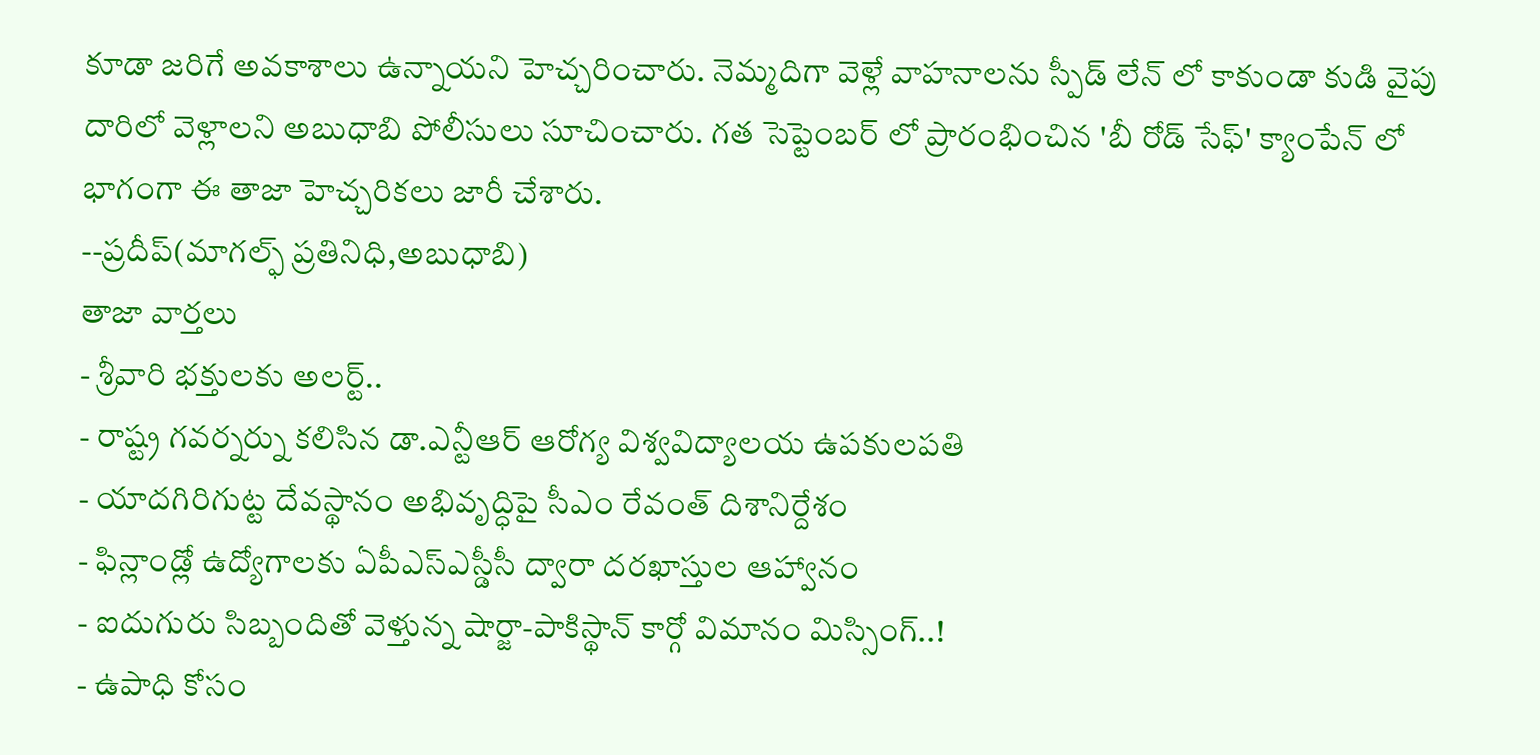కూడా జరిగే అవకాశాలు ఉన్నాయని హెచ్చరించారు. నెమ్మదిగా వెళ్లే వాహనాలను స్పీడ్ లేన్ లో కాకుండా కుడి వైపు దారిలో వెళ్లాలని అబుధాబి పోలీసులు సూచించారు. గత సెప్టెంబర్ లో ప్రారంభించిన 'బీ రోడ్ సేఫ్' క్యాంపేన్ లో భాగంగా ఈ తాజా హెచ్చరికలు జారీ చేశారు.
--ప్రదీప్(మాగల్ఫ్ ప్రతినిధి,అబుధాబి)
తాజా వార్తలు
- శ్రీవారి భక్తులకు అలర్ట్..
- రాష్ట్ర గవర్నర్ను కలిసిన డా.ఎన్టీఆర్ ఆరోగ్య విశ్వవిద్యాలయ ఉపకులపతి
- యాదగిరిగుట్ట దేవస్థానం అభివృద్ధిపై సీఎం రేవంత్ దిశానిర్దేశం
- ఫిన్లాండ్లో ఉద్యోగాలకు ఏపీఎస్ఎస్డీసీ ద్వారా దరఖాస్తుల ఆహ్వానం
- ఐదుగురు సిబ్బందితో వెళ్తున్న షార్జా-పాకిస్థాన్ కార్గో విమానం మిస్సింగ్..!
- ఉపాధి కోసం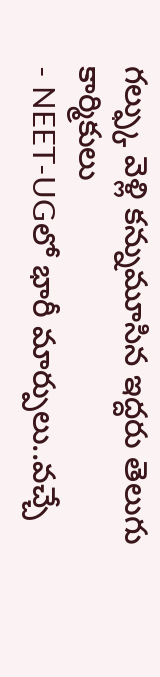గల్ఫ్కు వెళ్లి కన్నుమూసిన ఇద్దరు తెలుగు కార్మికులు
- NEET-UGలో భారీ మార్పులు..వచ్చే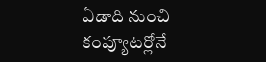ఏడాది నుంచి కంప్యూటర్లోనే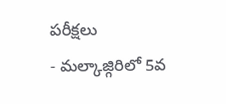పరీక్షలు
- మల్కాజ్గిరిలో 5వ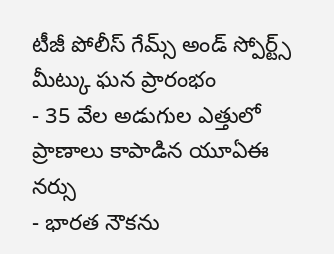టీజీ పోలీస్ గేమ్స్ అండ్ స్పోర్ట్స్ మీట్కు ఘన ప్రారంభం
- 35 వేల అడుగుల ఎత్తులో ప్రాణాలు కాపాడిన యూఏఈ నర్సు
- భారత నౌకను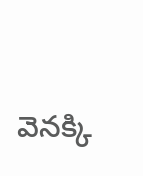వెనక్కి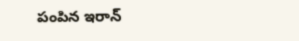పంపిన ఇరాన్